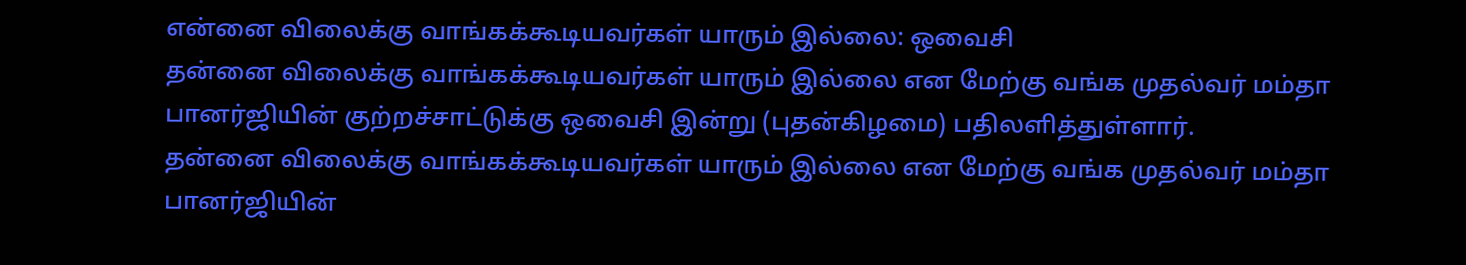என்னை விலைக்கு வாங்கக்கூடியவர்கள் யாரும் இல்லை: ஒவைசி
தன்னை விலைக்கு வாங்கக்கூடியவர்கள் யாரும் இல்லை என மேற்கு வங்க முதல்வர் மம்தா பானர்ஜியின் குற்றச்சாட்டுக்கு ஒவைசி இன்று (புதன்கிழமை) பதிலளித்துள்ளார்.
தன்னை விலைக்கு வாங்கக்கூடியவர்கள் யாரும் இல்லை என மேற்கு வங்க முதல்வர் மம்தா பானர்ஜியின்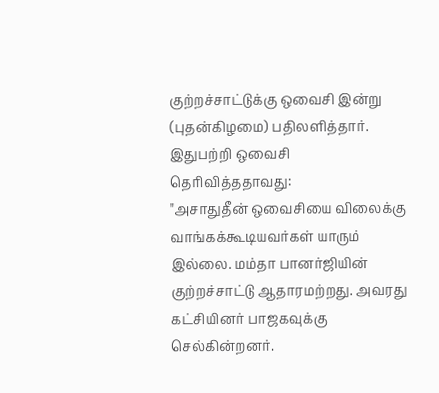குற்றச்சாட்டுக்கு ஒவைசி இன்று (புதன்கிழமை) பதிலளித்தார்.
இதுபற்றி ஒவைசி தெரிவித்ததாவது:
"அசாதுதீன் ஒவைசியை விலைக்கு வாங்கக்கூடியவர்கள் யாரும் இல்லை. மம்தா பானர்ஜியின் குற்றச்சாட்டு ஆதாரமற்றது. அவரது கட்சியினர் பாஜகவுக்கு செல்கின்றனர்.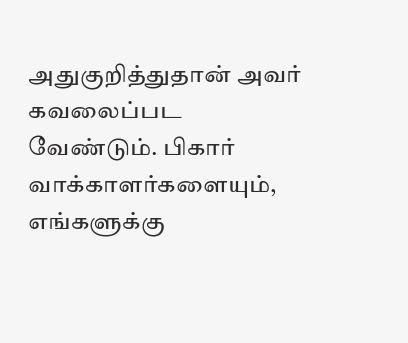அதுகுறித்துதான் அவர் கவலைப்பட வேண்டும். பிகார் வாக்காளர்களையும், எங்களுக்கு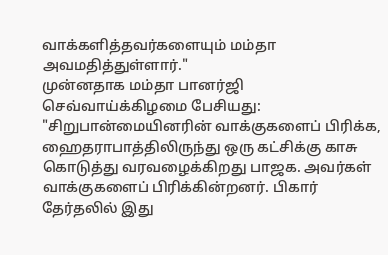வாக்களித்தவர்களையும் மம்தா அவமதித்துள்ளார்."
முன்னதாக மம்தா பானர்ஜி செவ்வாய்க்கிழமை பேசியது:
"சிறுபான்மையினரின் வாக்குகளைப் பிரிக்க, ஹைதராபாத்திலிருந்து ஒரு கட்சிக்கு காசு கொடுத்து வரவழைக்கிறது பாஜக. அவர்கள் வாக்குகளைப் பிரிக்கின்றனர். பிகார் தேர்தலில் இது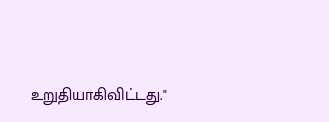உறுதியாகிவிட்டது."